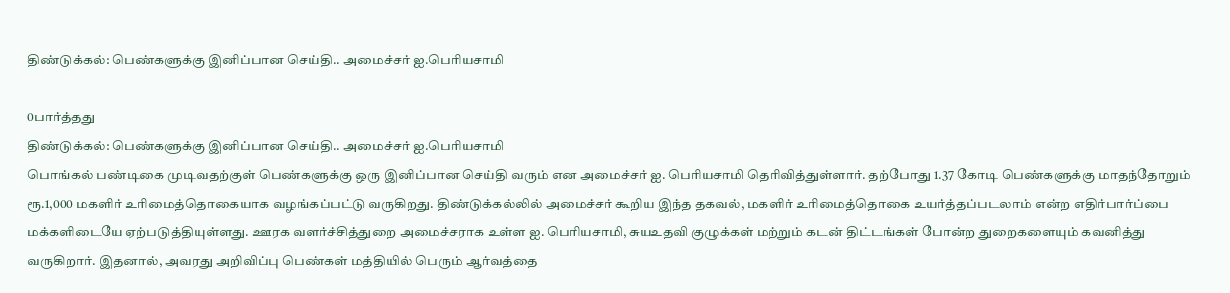திண்டுக்கல்: பெண்களுக்கு இனிப்பான செய்தி.. அமைச்சர் ஐ.பெரியசாமி

0பார்த்தது
திண்டுக்கல்: பெண்களுக்கு இனிப்பான செய்தி.. அமைச்சர் ஐ.பெரியசாமி
பொங்கல் பண்டிகை முடிவதற்குள் பெண்களுக்கு ஒரு இனிப்பான செய்தி வரும் என அமைச்சர் ஐ. பெரியசாமி தெரிவித்துள்ளார். தற்போது 1.37 கோடி பெண்களுக்கு மாதந்தோறும் ரூ.1,000 மகளிர் உரிமைத்தொகையாக வழங்கப்பட்டு வருகிறது. திண்டுக்கல்லில் அமைச்சர் கூறிய இந்த தகவல், மகளிர் உரிமைத்தொகை உயர்த்தப்படலாம் என்ற எதிர்பார்ப்பை மக்களிடையே ஏற்படுத்தியுள்ளது. ஊரக வளர்ச்சித்துறை அமைச்சராக உள்ள ஐ. பெரியசாமி, சுயஉதவி குழுக்கள் மற்றும் கடன் திட்டங்கள் போன்ற துறைகளையும் கவனித்து வருகிறார். இதனால், அவரது அறிவிப்பு பெண்கள் மத்தியில் பெரும் ஆர்வத்தை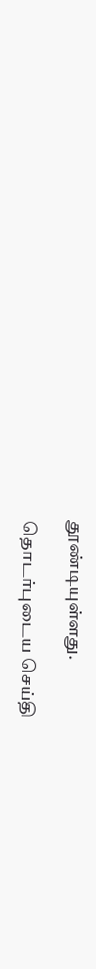தூண்டியுள்ளது.

தொடர்புடைய செய்தி